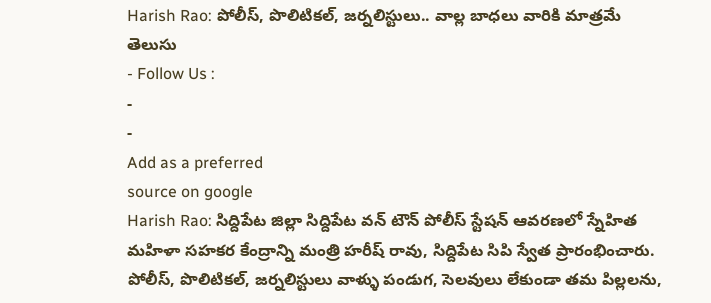Harish Rao: పోలీస్, పొలిటికల్, జర్నలిస్టులు.. వాల్ల బాధలు వారికి మాత్రమే తెలుసు
- Follow Us :
-
-
Add as a preferred
source on google
Harish Rao: సిద్దిపేట జిల్లా సిద్దిపేట వన్ టౌన్ పోలీస్ స్టేషన్ ఆవరణలో స్నేహిత మహిళా సహకర కేంద్రాన్ని మంత్రి హరీష్ రావు, సిద్దిపేట సిపి స్వేత ప్రారంభించారు. పోలీస్, పొలిటికల్, జర్నలిస్టులు వాళ్ళు పండుగ, సెలవులు లేకుండా తమ పిల్లలను,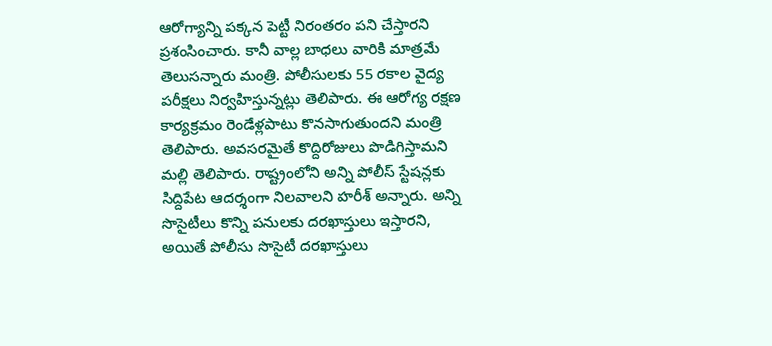ఆరోగ్యాన్ని పక్కన పెట్టీ నిరంతరం పని చేస్తారని ప్రశంసించారు. కానీ వాల్ల బాధలు వారికి మాత్రమే తెలుసన్నారు మంత్రి. పోలీసులకు 55 రకాల వైద్య పరీక్షలు నిర్వహిస్తున్నట్లు తెలిపారు. ఈ ఆరోగ్య రక్షణ కార్యక్రమం రెండేళ్లపాటు కొనసాగుతుందని మంత్రి తెలిపారు. అవసరమైతే కొద్దిరోజులు పొడిగిస్తామని మల్లి తెలిపారు. రాష్ట్రంలోని అన్ని పోలీస్ స్టేషన్లకు సిద్దిపేట ఆదర్శంగా నిలవాలని హరీశ్ అన్నారు. అన్ని సొసైటీలు కొన్ని పనులకు దరఖాస్తులు ఇస్తారని, అయితే పోలీసు సొసైటీ దరఖాస్తులు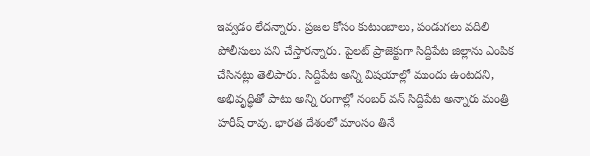ఇవ్వడం లేదన్నారు. ప్రజల కోసం కుటుంబాలు, పండుగలు వదిలి పోలీసులు పని చేస్తారన్నారు. పైలట్ ప్రాజెక్టుగా సిద్దిపేట జిల్లాను ఎంపిక చేసినట్లు తెలిపారు. సిద్దిపేట అన్ని విషయాల్లో ముందు ఉంటదని, అభివృద్ధితో పాటు అన్ని రంగాల్లో నంబర్ వన్ సిద్దిపేట అన్నారు మంత్రి హరీష్ రావు. భారత దేశంలో మాంసం తినే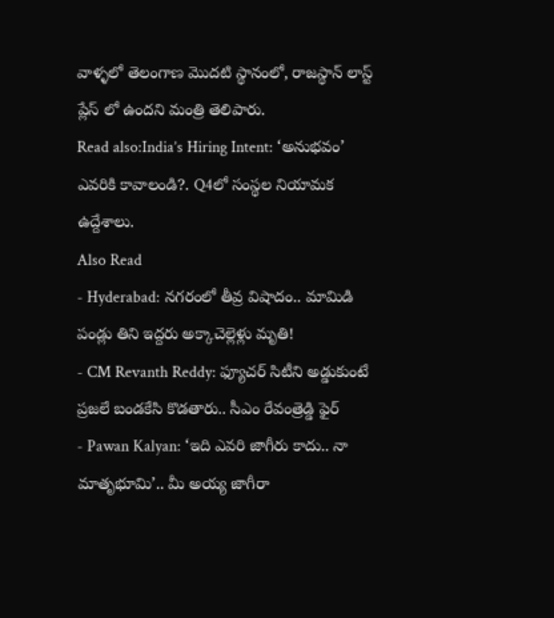వాళ్ళలో తెలంగాణ మొదటి స్థానంలో, రాజస్థాన్ లాస్ట్ ప్లేస్ లో ఉందని మంత్రి తెలిపారు.
Read also:India’s Hiring Intent: ‘అనుభవం’ ఎవరికి కావాలండి?. Q4లో సంస్థల నియామక ఉద్దేశాలు.
Also Read
- Hyderabad: నగరంలో తీవ్ర విషాదం.. మామిడి పండ్లు తిని ఇద్దరు అక్కాచెల్లెళ్లు మృతి!
- CM Revanth Reddy: ఫ్యూచర్ సిటీని అడ్డుకుంటే ప్రజలే బండకేసి కొడతారు.. సీఎం రేవంత్రెడ్డి ఫైర్
- Pawan Kalyan: ‘ఇది ఎవరి జాగీరు కాదు.. నా మాతృభూమి’.. మీ అయ్య జాగీరా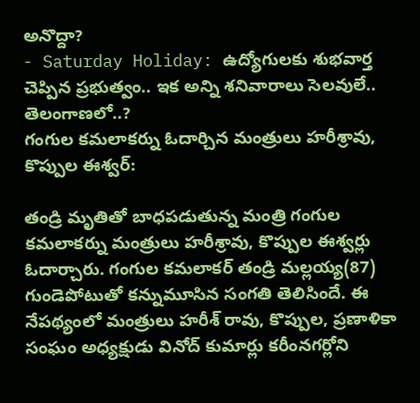అనొద్దా?
- Saturday Holiday: ఉద్యోగులకు శుభవార్త చెప్పిన ప్రభుత్వం.. ఇక అన్ని శనివారాలు సెలవులే.. తెలంగాణలో..?
గంగుల కమలాకర్ను ఓదార్చిన మంత్రులు హరీశ్రావు, కొప్పుల ఈశ్వర్:

తండ్రి మృతితో బాధపడుతున్న మంత్రి గంగుల కమలాకర్ను మంత్రులు హరీశ్రావు, కొప్పుల ఈశ్వర్లు ఓదార్చారు. గంగుల కమలాకర్ తండ్రి మల్లయ్య(87) గుండెపోటుతో కన్నుమూసిన సంగతి తెలిసిందే. ఈ నేపథ్యంలో మంత్రులు హరీశ్ రావు, కొప్పుల, ప్రణాళికా సంఘం అధ్యక్షుడు వినోద్ కుమార్లు కరీంనగర్లోని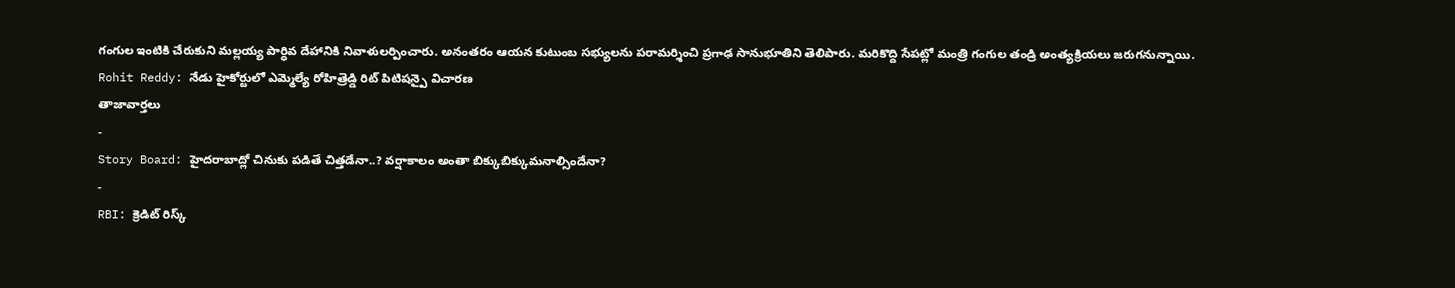గంగుల ఇంటికి చేరుకుని మల్లయ్య పార్ధివ దేహానికి నివాళులర్పించారు. అనంతరం ఆయన కుటుంబ సభ్యులను పరామర్శించి ప్రగాఢ సానుభూతిని తెలిపారు. మరికొద్ది సేపట్లో మంత్రి గంగుల తండ్రి అంత్యక్రియలు జరుగనున్నాయి.
Rohit Reddy: నేడు హైకోర్టులో ఎమ్మెల్యే రోహిత్రెడ్డి రిట్ పిటిషన్పై విచారణ
తాజావార్తలు
-
Story Board: హైదరాబాద్లో చినుకు పడితే చిత్తడేనా..? వర్షాకాలం అంతా బిక్కుబిక్కుమనాల్సిందేనా?
-
RBI: క్రెడిట్ రిస్క్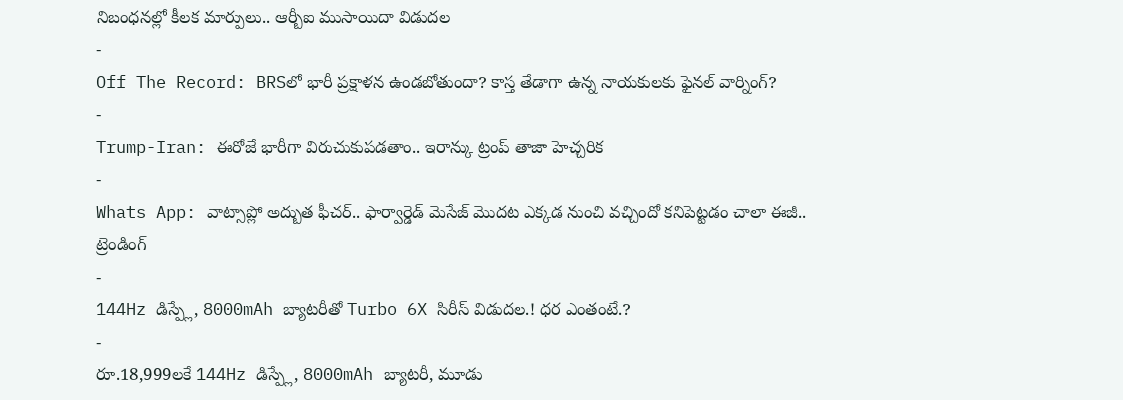నిబంధనల్లో కీలక మార్పులు.. ఆర్బీఐ ముసాయిదా విడుదల
-
Off The Record: BRSలో భారీ ప్రక్షాళన ఉండబోతుందా? కాస్త తేడాగా ఉన్న నాయకులకు ఫైనల్ వార్నింగ్?
-
Trump-Iran: ఈరోజే భారీగా విరుచుకుపడతాం.. ఇరాన్కు ట్రంప్ తాజా హెచ్చరిక
-
Whats App: వాట్సాప్లో అద్బుత ఫీచర్.. ఫార్వార్డెడ్ మెసేజ్ మొదట ఎక్కడ నుంచి వచ్చిందో కనిపెట్టడం చాలా ఈజీ..
ట్రెండింగ్
-
144Hz డిస్ప్లే, 8000mAh బ్యాటరీతో Turbo 6X సిరీస్ విడుదల.! ధర ఎంతంటే.?
-
రూ.18,999లకే 144Hz డిస్ప్లే, 8000mAh బ్యాటరీ, మూడు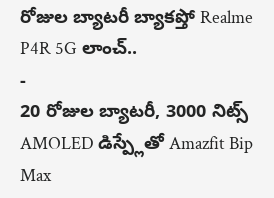రోజుల బ్యాటరీ బ్యాకప్తో Realme P4R 5G లాంచ్..
-
20 రోజుల బ్యాటరీ, 3000 నిట్స్ AMOLED డిస్ప్లేతో Amazfit Bip Max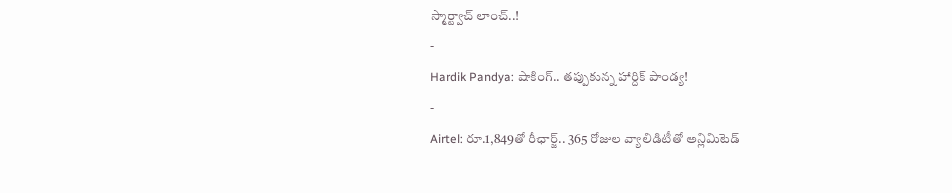స్మార్ట్వాచ్ లాంచ్..!
-
Hardik Pandya: షాకింగ్.. తప్పుకున్న హార్దిక్ పాండ్య!
-
Airtel: రూ.1,849తో రీఛార్జ్.. 365 రోజుల వ్యాలిడిటీతో అన్లిమిటెడ్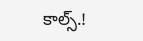కాల్స్.!